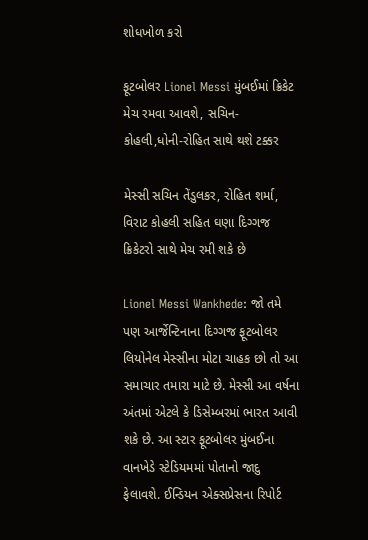શોધખોળ કરો

ફૂટબોલર Lionel Messi મુંબઈમાં ક્રિકેટ મેચ રમવા આવશે, સચિન- કોહલી,ધોની-રોહિત સાથે થશે ટક્કર

મેસ્સી સચિન તેંડુલકર, રોહિત શર્મા, વિરાટ કોહલી સહિત ઘણા દિગ્ગજ ક્રિકેટરો સાથે મેચ રમી શકે છે

Lionel Messi Wankhede: જો તમે પણ આર્જેન્ટિનાના દિગ્ગજ ફૂટબોલર લિયોનેલ મેસ્સીના મોટા ચાહક છો તો આ સમાચાર તમારા માટે છે. મેસ્સી આ વર્ષના અંતમાં એટલે કે ડિસેમ્બરમાં ભારત આવી શકે છે. આ સ્ટાર ફૂટબોલર મુંબઈના વાનખેડે સ્ટેડિયમમાં પોતાનો જાદુ ફેલાવશે. ઈન્ડિયન એક્સપ્રેસના રિપોર્ટ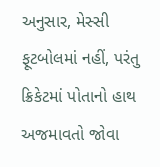અનુસાર, મેસ્સી ફૂટબોલમાં નહીં, પરંતુ ક્રિકેટમાં પોતાનો હાથ અજમાવતો જોવા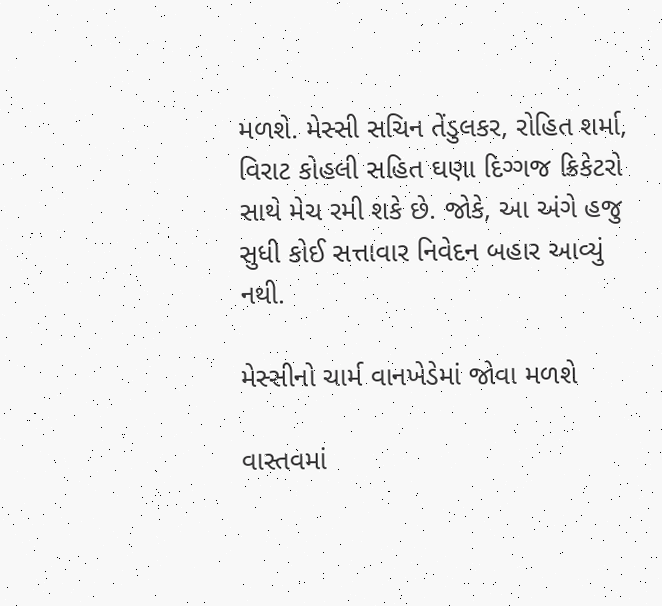મળશે. મેસ્સી સચિન તેંડુલકર, રોહિત શર્મા, વિરાટ કોહલી સહિત ઘણા દિગ્ગજ ક્રિકેટરો સાથે મેચ રમી શકે છે. જોકે, આ અંગે હજુ સુધી કોઈ સત્તાવાર નિવેદન બહાર આવ્યું નથી.

મેસ્સીનો ચાર્મ વાનખેડેમાં જોવા મળશે

વાસ્તવમાં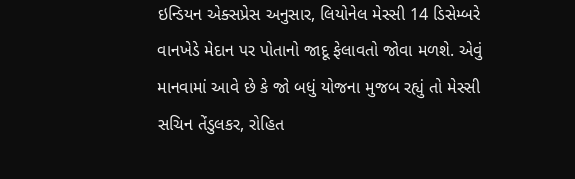ઇન્ડિયન એક્સપ્રેસ અનુસાર, લિયોનેલ મેસ્સી 14 ડિસેમ્બરે વાનખેડે મેદાન પર પોતાનો જાદૂ ફેલાવતો જોવા મળશે. એવું માનવામાં આવે છે કે જો બધું યોજના મુજબ રહ્યું તો મેસ્સી સચિન તેંડુલકર, રોહિત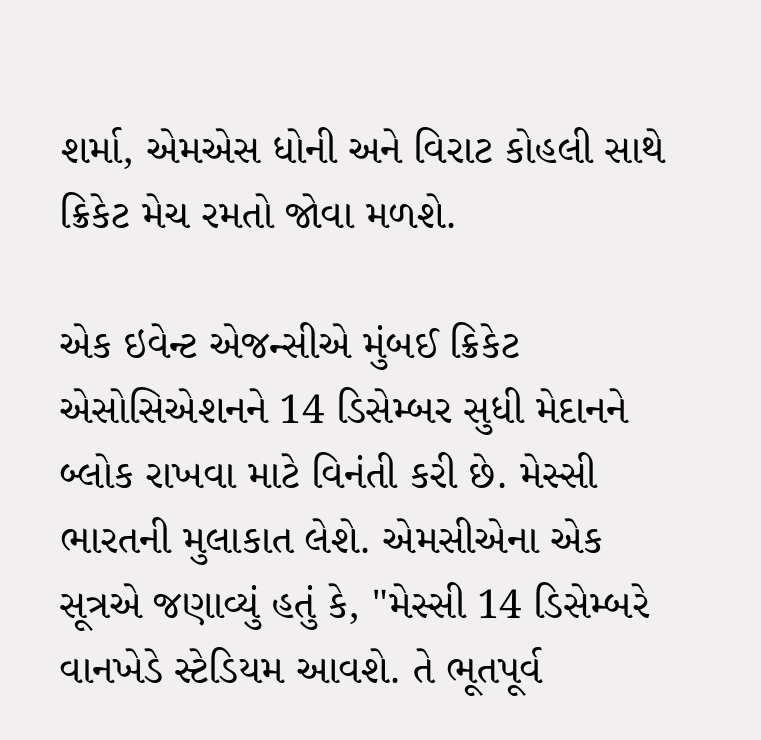શર્મા, એમએસ ધોની અને વિરાટ કોહલી સાથે ક્રિકેટ મેચ રમતો જોવા મળશે.

એક ઇવેન્ટ એજન્સીએ મુંબઈ ક્રિકેટ એસોસિએશનને 14 ડિસેમ્બર સુધી મેદાનને બ્લોક રાખવા માટે વિનંતી કરી છે. મેસ્સી ભારતની મુલાકાત લેશે. એમસીએના એક સૂત્રએ જણાવ્યું હતું કે, "મેસ્સી 14 ડિસેમ્બરે વાનખેડે સ્ટેડિયમ આવશે. તે ભૂતપૂર્વ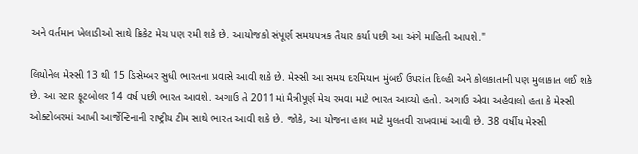અને વર્તમાન ખેલાડીઓ સાથે ક્રિકેટ મેચ પણ રમી શકે છે. આયોજકો સંપૂર્ણ સમયપત્રક તૈયાર કર્યા પછી આ અંગે માહિતી આપશે."

લિયોનેલ મેસ્સી 13 થી 15 ડિસેમ્બર સુધી ભારતના પ્રવાસે આવી શકે છે. મેસ્સી આ સમય દરમિયાન મુંબઈ ઉપરાંત દિલ્હી અને કોલકાતાની પણ મુલાકાત લઈ શકે છે. આ સ્ટાર ફૂટબોલર 14 વર્ષ પછી ભારત આવશે. અગાઉ તે 2011માં મૈત્રીપૂર્ણ મેચ રમવા માટે ભારત આવ્યો હતો. અગાઉ એવા અહેવાલો હતા કે મેસ્સી ઓક્ટોબરમાં આખી આર્જેન્ટિનાની રાષ્ટ્રીય ટીમ સાથે ભારત આવી શકે છે. જોકે, આ યોજના હાલ માટે મુલતવી રાખવામાં આવી છે. 38 વર્ષીય મેસ્સી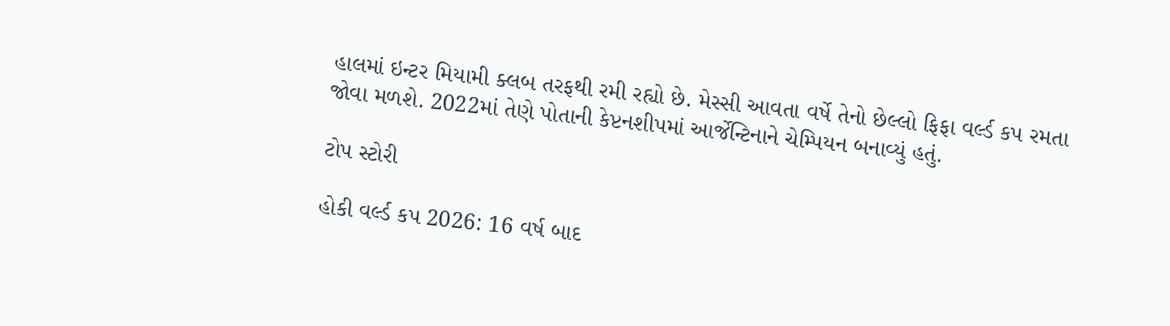હાલમાં ઇન્ટર મિયામી ક્લબ તરફથી રમી રહ્યો છે. મેસ્સી આવતા વર્ષે તેનો છેલ્લો ફિફા વર્લ્ડ કપ રમતા જોવા મળશે. 2022માં તેણે પોતાની કેપ્ટનશીપમાં આર્જેન્ટિનાને ચેમ્પિયન બનાવ્યું હતું.

ટોપ સ્ટોરી

હોકી વર્લ્ડ કપ 2026: 16 વર્ષ બાદ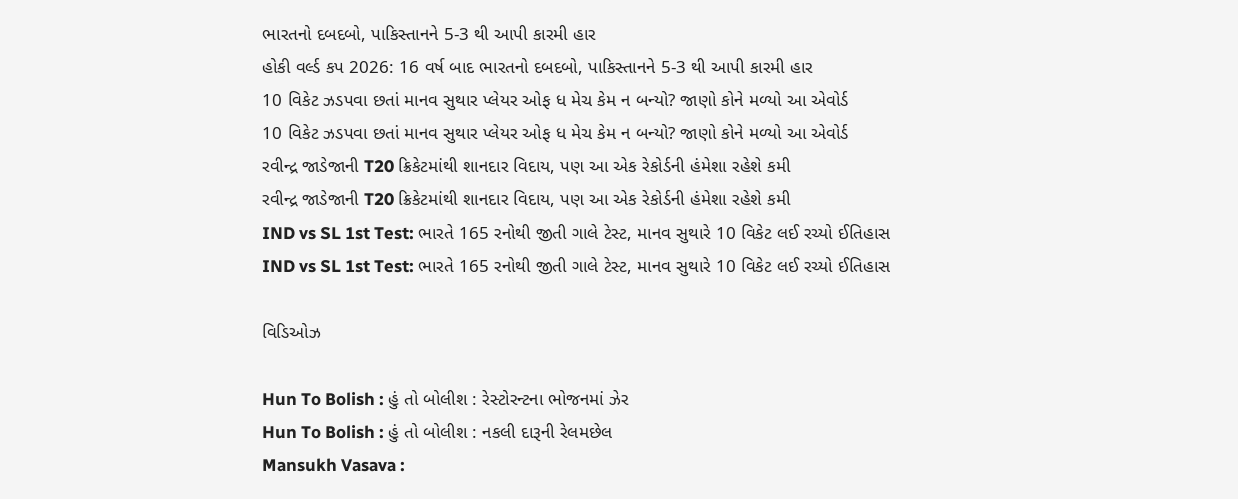ભારતનો દબદબો, પાકિસ્તાનને 5-3 થી આપી કારમી હાર
હોકી વર્લ્ડ કપ 2026: 16 વર્ષ બાદ ભારતનો દબદબો, પાકિસ્તાનને 5-3 થી આપી કારમી હાર
10 વિકેટ ઝડપવા છતાં માનવ સુથાર પ્લેયર ઓફ ધ મેચ કેમ ન બન્યો? જાણો કોને મળ્યો આ એવોર્ડ
10 વિકેટ ઝડપવા છતાં માનવ સુથાર પ્લેયર ઓફ ધ મેચ કેમ ન બન્યો? જાણો કોને મળ્યો આ એવોર્ડ
રવીન્દ્ર જાડેજાની T20 ક્રિકેટમાંથી શાનદાર વિદાય, પણ આ એક રેકોર્ડની હંમેશા રહેશે કમી
રવીન્દ્ર જાડેજાની T20 ક્રિકેટમાંથી શાનદાર વિદાય, પણ આ એક રેકોર્ડની હંમેશા રહેશે કમી
IND vs SL 1st Test: ભારતે 165 રનોથી જીતી ગાલે ટેસ્ટ, માનવ સુથારે 10 વિકેટ લઈ રચ્યો ઈતિહાસ
IND vs SL 1st Test: ભારતે 165 રનોથી જીતી ગાલે ટેસ્ટ, માનવ સુથારે 10 વિકેટ લઈ રચ્યો ઈતિહાસ

વિડિઓઝ

Hun To Bolish : હું તો બોલીશ : રેસ્ટોરન્ટના ભોજનમાં ઝેર
Hun To Bolish : હું તો બોલીશ : નકલી દારૂની રેલમછેલ
Mansukh Vasava :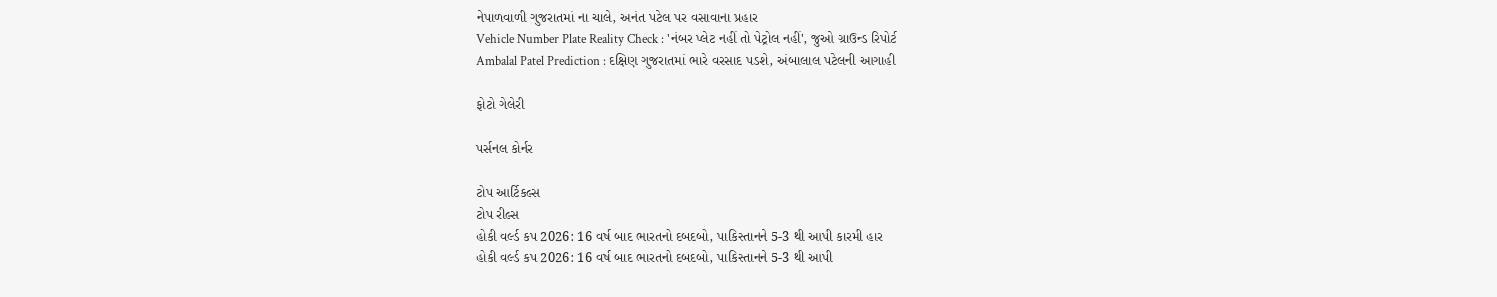નેપાળવાળી ગુજરાતમાં ના ચાલે, અનંત પટેલ પર વસાવાના પ્રહાર
Vehicle Number Plate Reality Check : 'નંબર પ્લેટ નહીં તો પેટ્રોલ નહીં', જુઓ ગ્રાઉન્ડ રિપોર્ટ
Ambalal Patel Prediction : દક્ષિણ ગુજરાતમાં ભારે વરસાદ પડશે, અંબાલાલ પટેલની આગાહી

ફોટો ગેલેરી

પર્સનલ કોર્નર

ટોપ આર્ટિકલ્સ
ટોપ રીલ્સ
હોકી વર્લ્ડ કપ 2026: 16 વર્ષ બાદ ભારતનો દબદબો, પાકિસ્તાનને 5-3 થી આપી કારમી હાર
હોકી વર્લ્ડ કપ 2026: 16 વર્ષ બાદ ભારતનો દબદબો, પાકિસ્તાનને 5-3 થી આપી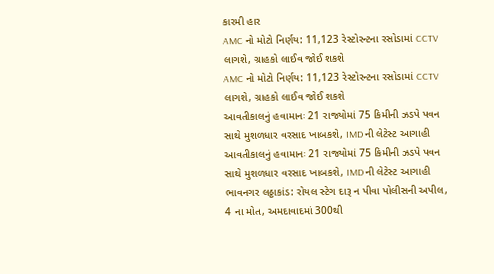કારમી હાર
AMC નો મોટો નિર્ણય: 11,123 રેસ્ટોરન્ટના રસોડામાં CCTV લાગશે, ગ્રાહકો લાઈવ જોઈ શકશે
AMC નો મોટો નિર્ણય: 11,123 રેસ્ટોરન્ટના રસોડામાં CCTV લાગશે, ગ્રાહકો લાઈવ જોઈ શકશે
આવતીકાલનું હવામાનઃ 21 રાજ્યોમાં 75 કિમીની ઝડપે પવન સાથે મુશળધાર વરસાદ ખાબકશે, IMD ની લેટેસ્ટ આગાહી
આવતીકાલનું હવામાનઃ 21 રાજ્યોમાં 75 કિમીની ઝડપે પવન સાથે મુશળધાર વરસાદ ખાબકશે, IMD ની લેટેસ્ટ આગાહી
ભાવનગર લઠ્ઠાકાંડ: રોયલ સ્ટેગ દારૂ ન પીવા પોલીસની અપીલ, 4 ના મોત, અમદાવાદમાં 300થી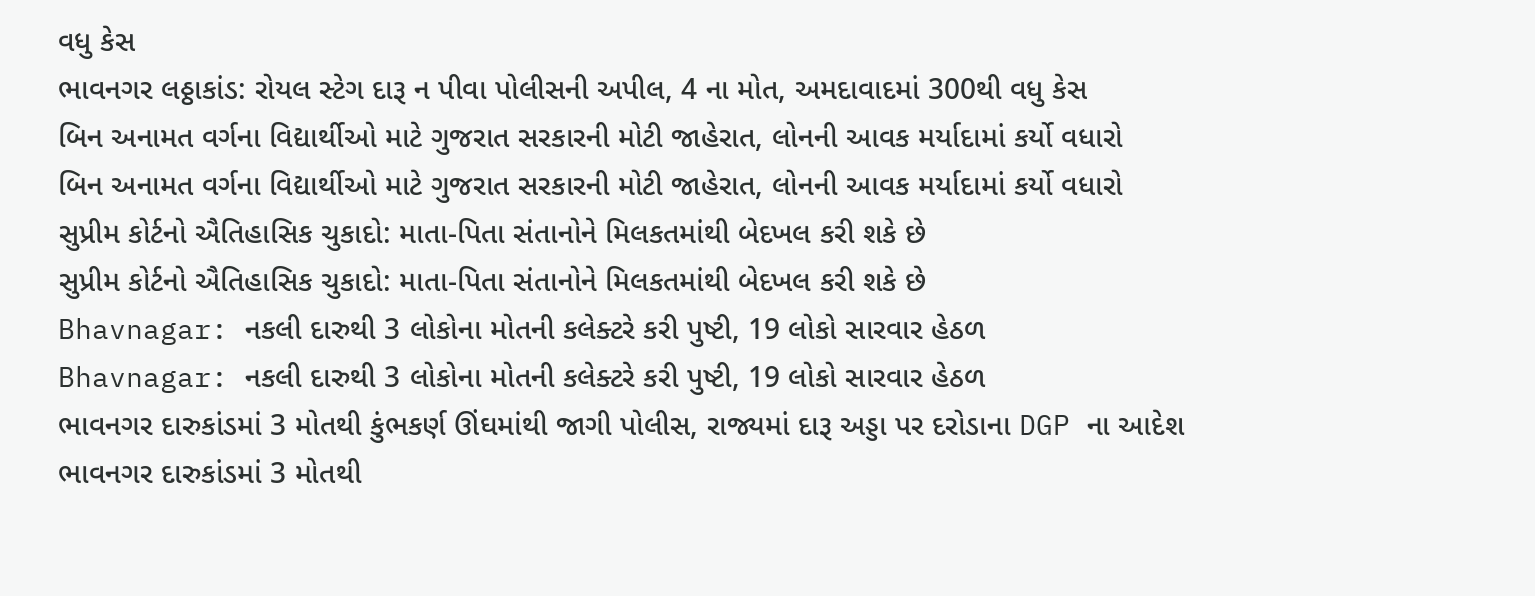વધુ કેસ
ભાવનગર લઠ્ઠાકાંડ: રોયલ સ્ટેગ દારૂ ન પીવા પોલીસની અપીલ, 4 ના મોત, અમદાવાદમાં 300થી વધુ કેસ
બિન અનામત વર્ગના વિદ્યાર્થીઓ માટે ગુજરાત સરકારની મોટી જાહેરાત, લોનની આવક મર્યાદામાં કર્યો વધારો
બિન અનામત વર્ગના વિદ્યાર્થીઓ માટે ગુજરાત સરકારની મોટી જાહેરાત, લોનની આવક મર્યાદામાં કર્યો વધારો
સુપ્રીમ કોર્ટનો ઐતિહાસિક ચુકાદો: માતા-પિતા સંતાનોને મિલકતમાંથી બેદખલ કરી શકે છે
સુપ્રીમ કોર્ટનો ઐતિહાસિક ચુકાદો: માતા-પિતા સંતાનોને મિલકતમાંથી બેદખલ કરી શકે છે
Bhavnagar: નકલી દારુથી 3 લોકોના મોતની કલેક્ટરે કરી પુષ્ટી, 19 લોકો સારવાર હેઠળ
Bhavnagar: નકલી દારુથી 3 લોકોના મોતની કલેક્ટરે કરી પુષ્ટી, 19 લોકો સારવાર હેઠળ
ભાવનગર દારુકાંડમાં 3 મોતથી કુંભકર્ણ ઊંઘમાંથી જાગી પોલીસ, રાજ્યમાં દારૂ અડ્ડા પર દરોડાના DGP ના આદેશ
ભાવનગર દારુકાંડમાં 3 મોતથી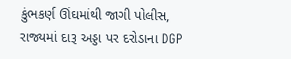કુંભકર્ણ ઊંઘમાંથી જાગી પોલીસ, રાજ્યમાં દારૂ અડ્ડા પર દરોડાના DGP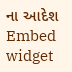ના આદેશ
Embed widget